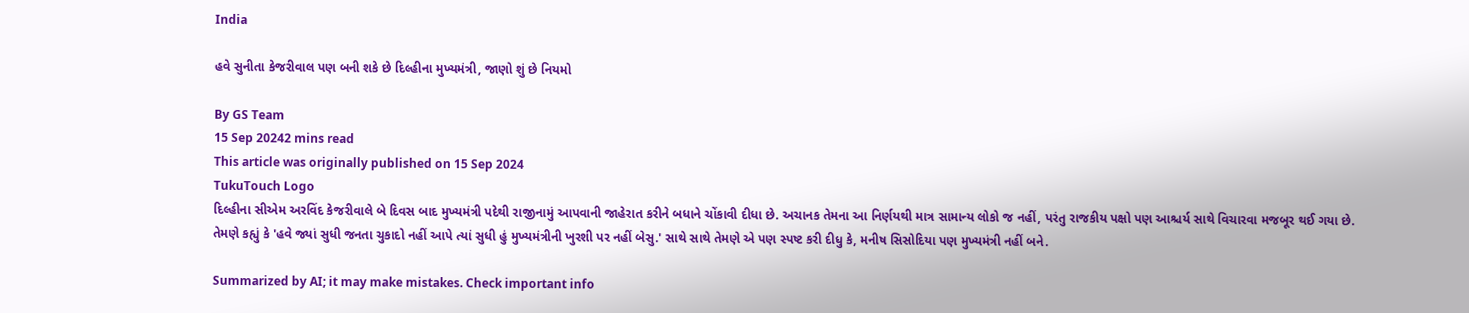India

હવે સુનીતા કેજરીવાલ પણ બની શકે છે દિલ્હીના મુખ્યમંત્રી, જાણો શું છે નિયમો

By GS Team
15 Sep 20242 mins read
This article was originally published on 15 Sep 2024
TukuTouch Logo
દિલ્હીના સીએમ અરવિંદ કેજરીવાલે બે દિવસ બાદ મુખ્યમંત્રી પદેથી રાજીનામું આપવાની જાહેરાત કરીને બધાને ચોંકાવી દીધા છે. અચાનક તેમના આ નિર્ણયથી માત્ર સામાન્ય લોકો જ નહીં, પરંતુ રાજકીય પક્ષો પણ આશ્ચર્ય સાથે વિચારવા મજબૂર થઈ ગયા છે. તેમણે કહ્યું કે 'હવે જ્યાં સુધી જનતા ચુકાદો નહીં આપે ત્યાં સુધી હું મુખ્યમંત્રીની ખુરશી પર નહીં બેસુ.' સાથે સાથે તેમણે એ પણ સ્પષ્ટ કરી દીધુ કે, મનીષ સિસોદિયા પણ મુખ્યમંત્રી નહીં બને.

Summarized by AI; it may make mistakes. Check important info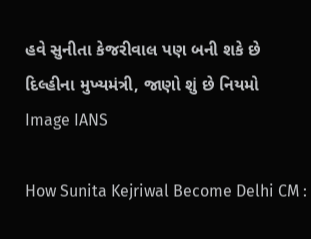હવે સુનીતા કેજરીવાલ પણ બની શકે છે દિલ્હીના મુખ્યમંત્રી, જાણો શું છે નિયમો
Image IANS

How Sunita Kejriwal Become Delhi CM :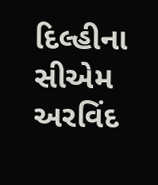દિલ્હીના સીએમ અરવિંદ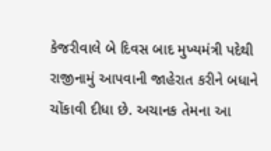કેજરીવાલે બે દિવસ બાદ મુખ્યમંત્રી પદેથી રાજીનામું આપવાની જાહેરાત કરીને બધાને ચોંકાવી દીધા છે. અચાનક તેમના આ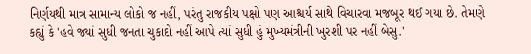નિર્ણયથી માત્ર સામાન્ય લોકો જ નહીં, પરંતુ રાજકીય પક્ષો પણ આશ્ચર્ય સાથે વિચારવા મજબૂર થઈ ગયા છે. તેમણે કહ્યું કે 'હવે જ્યાં સુધી જનતા ચુકાદો નહીં આપે ત્યાં સુધી હું મુખ્યમંત્રીની ખુરશી પર નહીં બેસુ.'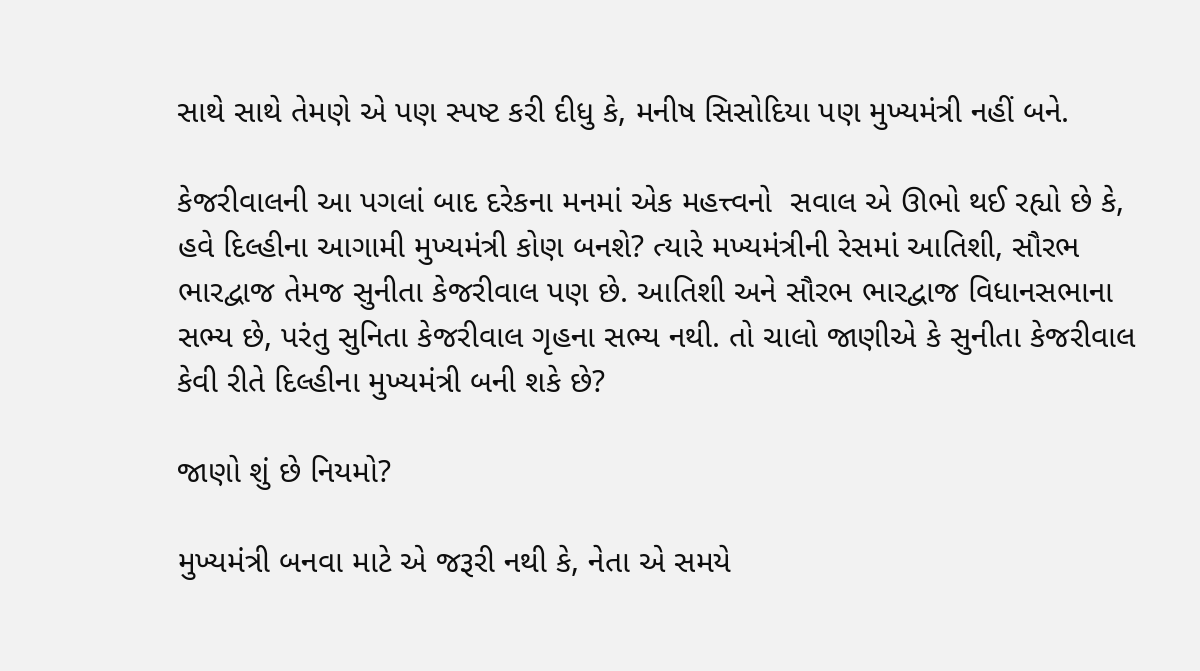સાથે સાથે તેમણે એ પણ સ્પષ્ટ કરી દીધુ કે, મનીષ સિસોદિયા પણ મુખ્યમંત્રી નહીં બને.

કેજરીવાલની આ પગલાં બાદ દરેકના મનમાં એક મહત્ત્વનો  સવાલ એ ઊભો થઈ રહ્યો છે કે, હવે દિલ્હીના આગામી મુખ્યમંત્રી કોણ બનશે? ત્યારે મખ્યમંત્રીની રેસમાં આતિશી, સૌરભ ભારદ્વાજ તેમજ સુનીતા કેજરીવાલ પણ છે. આતિશી અને સૌરભ ભારદ્વાજ વિધાનસભાના સભ્ય છે, પરંતુ સુનિતા કેજરીવાલ ગૃહના સભ્ય નથી. તો ચાલો જાણીએ કે સુનીતા કેજરીવાલ કેવી રીતે દિલ્હીના મુખ્યમંત્રી બની શકે છે?

જાણો શું છે નિયમો?

મુખ્યમંત્રી બનવા માટે એ જરૂરી નથી કે, નેતા એ સમયે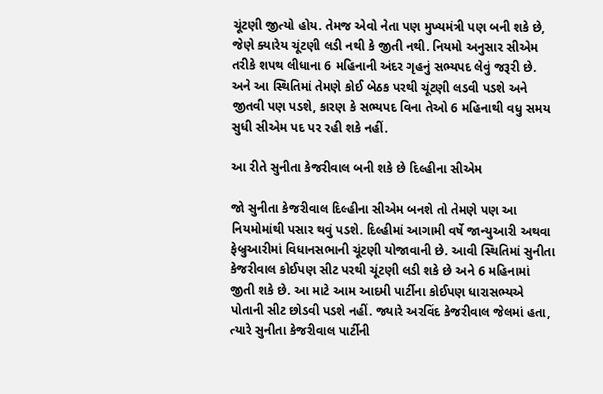ચૂંટણી જીત્યો હોય. તેમજ એવો નેતા પણ મુખ્યમંત્રી પણ બની શકે છે, જેણે ક્યારેય ચૂંટણી લડી નથી કે જીતી નથી. નિયમો અનુસાર સીએમ તરીકે શપથ લીધાના 6 મહિનાની અંદર ગૃહનું સભ્યપદ લેવું જરૂરી છે. અને આ સ્થિતિમાં તેમણે કોઈ બેઠક પરથી ચૂંટણી લડવી પડશે અને જીતવી પણ પડશે, કારણ કે સભ્યપદ વિના તેઓ 6 મહિનાથી વધુ સમય સુધી સીએમ પદ પર રહી શકે નહીં.

આ રીતે સુનીતા કેજરીવાલ બની શકે છે દિલ્હીના સીએમ

જો સુનીતા કેજરીવાલ દિલ્હીના સીએમ બનશે તો તેમણે પણ આ નિયમોમાંથી પસાર થવું પડશે. દિલ્હીમાં આગામી વર્ષે જાન્યુઆરી અથવા ફેબ્રુઆરીમાં વિધાનસભાની ચૂંટણી યોજાવાની છે. આવી સ્થિતિમાં સુનીતા કેજરીવાલ કોઈપણ સીટ પરથી ચૂંટણી લડી શકે છે અને 6 મહિનામાં જીતી શકે છે. આ માટે આમ આદમી પાર્ટીના કોઈપણ ધારાસભ્યએ પોતાની સીટ છોડવી પડશે નહીં. જ્યારે અરવિંદ કેજરીવાલ જેલમાં હતા, ત્યારે સુનીતા કેજરીવાલ પાર્ટીની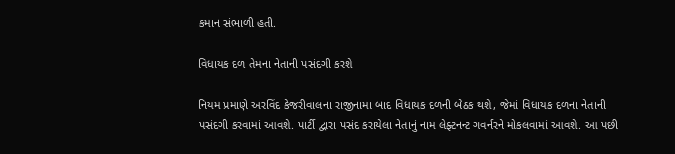કમાન સંભાળી હતી.

વિધાયક દળ તેમના નેતાની પસંદગી કરશે

નિયમ પ્રમાણે અરવિંદ કેજરીવાલના રાજીનામા બાદ વિધાયક દળની બેઠક થશે, જેમાં વિધાયક દળના નેતાની પસંદગી કરવામાં આવશે. પાર્ટી દ્વારા પસંદ કરાયેલા નેતાનું નામ લેફ્ટનન્ટ ગવર્નરને મોકલવામાં આવશે. આ પછી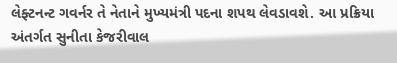લેફ્ટનન્ટ ગવર્નર તે નેતાને મુખ્યમંત્રી પદના શપથ લેવડાવશે. આ પ્રક્રિયા અંતર્ગત સુનીતા કેજરીવાલ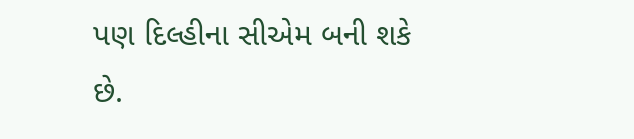પણ દિલ્હીના સીએમ બની શકે છે.